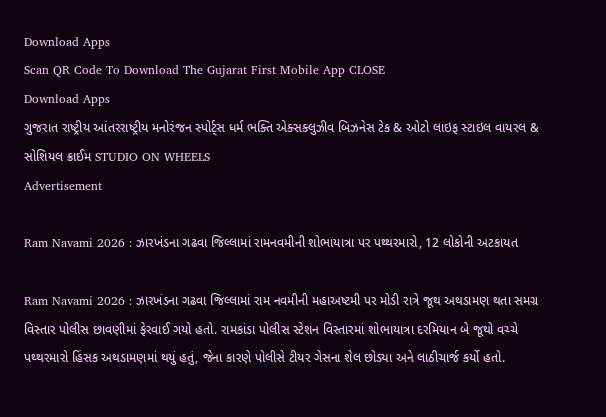Download Apps
Scan QR Code To Download The Gujarat First Mobile App CLOSE
Download Apps
ગુજરાત રાષ્ટ્રીય આંતરરાષ્ટ્રીય મનોરંજન સ્પોર્ટ્સ ધર્મ ભક્તિ એક્સક્લુઝીવ બિઝનેસ ટેક & ઓટો લાઇફ સ્ટાઇલ વાયરલ & સોશિયલ ક્રાઈમ STUDIO ON WHEELS
Advertisement

Ram Navami 2026 : ઝારખંડના ગઢવા જિલ્લામાં રામનવમીની શોભાયાત્રા પર પથ્થરમારો, 12 લોકોની અટકાયત

Ram Navami 2026 : ઝારખંડના ગઢવા જિલ્લામાં રામ નવમીની મહાઅષ્ટમી પર મોડી રાત્રે જૂથ અથડામણ થતા સમગ્ર વિસ્તાર પોલીસ છાવણીમાં ફેરવાઈ ગયો હતો. રામકાંડા પોલીસ સ્ટેશન વિસ્તારમાં શોભાયાત્રા દરમિયાન બે જૂથો વચ્ચે પથ્થરમારો હિંસક અથડામણમાં થયું હતું, જેના કારણે પોલીસે ટીયર ગેસના શેલ છોડ્યા અને લાઠીચાર્જ કર્યો હતો.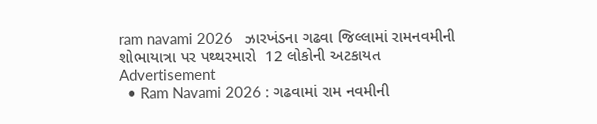ram navami 2026   ઝારખંડના ગઢવા જિલ્લામાં રામનવમીની શોભાયાત્રા પર પથ્થરમારો  12 લોકોની અટકાયત
Advertisement
  • Ram Navami 2026 : ગઢવામાં રામ નવમીની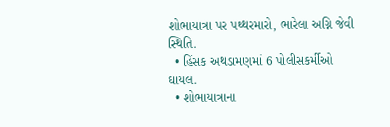શોભાયાત્રા પર પથ્થરમારો, ભારેલા અગ્નિ જેવી સ્થિતિ.
  • હિંસક અથડામણમાં 6 પોલીસકર્મીઓ ઘાયલ.
  • શોભાયાત્રાના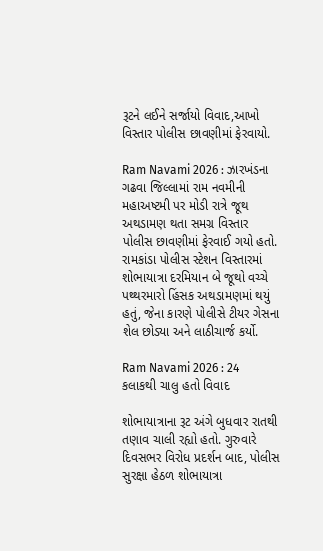રૂટને લઈને સર્જાયો વિવાદ,આખો વિસ્તાર પોલીસ છાવણીમાં ફેરવાયો.

Ram Navami 2026 : ઝારખંડના ગઢવા જિલ્લામાં રામ નવમીની મહાઅષ્ટમી પર મોડી રાત્રે જૂથ અથડામણ થતા સમગ્ર વિસ્તાર પોલીસ છાવણીમાં ફેરવાઈ ગયો હતો. રામકાંડા પોલીસ સ્ટેશન વિસ્તારમાં શોભાયાત્રા દરમિયાન બે જૂથો વચ્ચે પથ્થરમારો હિંસક અથડામણમાં થયું હતું, જેના કારણે પોલીસે ટીયર ગેસના શેલ છોડ્યા અને લાઠીચાર્જ કર્યો.

Ram Navami 2026 : 24 કલાકથી ચાલુ હતો વિવાદ

શોભાયાત્રાના રૂટ અંગે બુધવાર રાતથી તણાવ ચાલી રહ્યો હતો. ગુરુવારે દિવસભર વિરોધ પ્રદર્શન બાદ, પોલીસ સુરક્ષા હેઠળ શોભાયાત્રા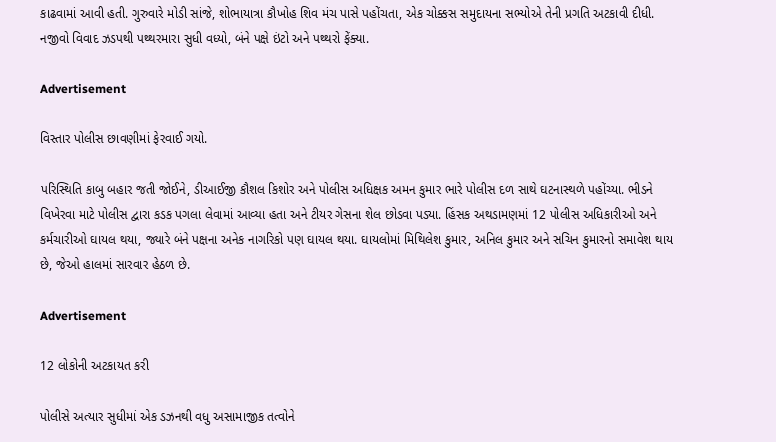કાઢવામાં આવી હતી. ગુરુવારે મોડી સાંજે, શોભાયાત્રા કૌખોહ શિવ મંચ પાસે પહોંચતા, એક ચોક્કસ સમુદાયના સભ્યોએ તેની પ્રગતિ અટકાવી દીધી. નજીવો વિવાદ ઝડપથી પથ્થરમારા સુધી વધ્યો, બંને પક્ષે ઇંટો અને પથ્થરો ફેંક્યા.

Advertisement

વિસ્તાર પોલીસ છાવણીમાં ફેરવાઈ ગયો.

પરિસ્થિતિ કાબુ બહાર જતી જોઈને, ડીઆઈજી કૌશલ કિશોર અને પોલીસ અધિક્ષક અમન કુમાર ભારે પોલીસ દળ સાથે ઘટનાસ્થળે પહોંચ્યા. ભીડને વિખેરવા માટે પોલીસ દ્વારા કડક પગલા લેવામાં આવ્યા હતા અને ટીયર ગેસના શેલ છોડવા પડ્યા. હિંસક અથડામણમાં 12 પોલીસ અધિકારીઓ અને કર્મચારીઓ ઘાયલ થયા, જ્યારે બંને પક્ષના અનેક નાગરિકો પણ ઘાયલ થયા. ઘાયલોમાં મિથિલેશ કુમાર, અનિલ કુમાર અને સચિન કુમારનો સમાવેશ થાય છે, જેઓ હાલમાં સારવાર હેઠળ છે.

Advertisement

12 લોકોની અટકાયત કરી

પોલીસે અત્યાર સુધીમાં એક ડઝનથી વધુ અસામાજીક તત્વોને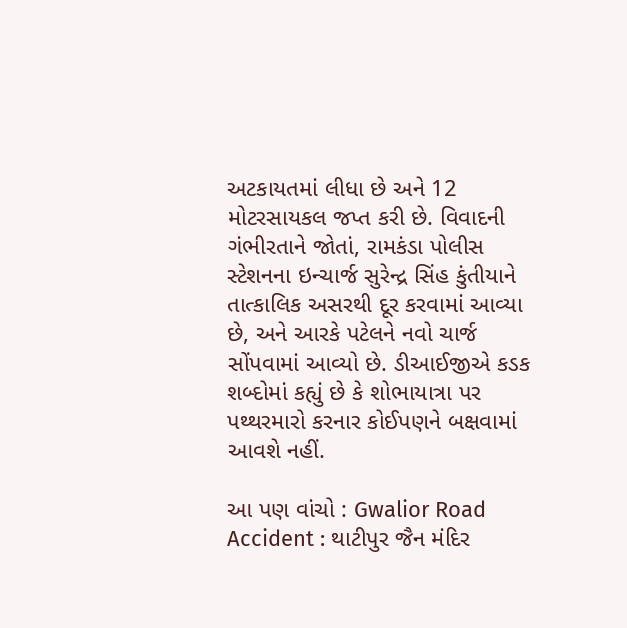અટકાયતમાં લીધા છે અને 12 મોટરસાયકલ જપ્ત કરી છે. વિવાદની ગંભીરતાને જોતાં, રામકંડા પોલીસ સ્ટેશનના ઇન્ચાર્જ સુરેન્દ્ર સિંહ કુંતીયાને તાત્કાલિક અસરથી દૂર કરવામાં આવ્યા છે, અને આરકે પટેલને નવો ચાર્જ સોંપવામાં આવ્યો છે. ડીઆઈજીએ કડક શબ્દોમાં કહ્યું છે કે શોભાયાત્રા પર પથ્થરમારો કરનાર કોઈપણને બક્ષવામાં આવશે નહીં.

આ પણ વાંચો : Gwalior Road Accident : થાટીપુર જૈન મંદિર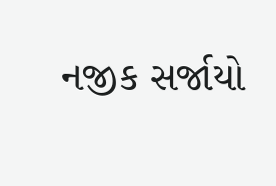નજીક સર્જાયો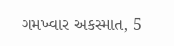ગમખ્વાર અકસ્માત, 5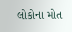લોકોના મોત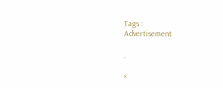Tags :
Advertisement

.

×